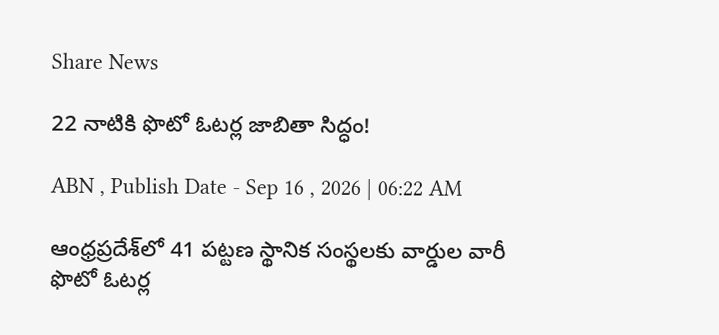Share News

22 నాటికి ఫొటో ఓటర్ల జాబితా సిద్ధం!

ABN , Publish Date - Sep 16 , 2026 | 06:22 AM

ఆంధ్రప్రదేశ్‌లో 41 పట్టణ స్థానిక సంస్థలకు వార్డుల వారీ ఫొటో ఓటర్ల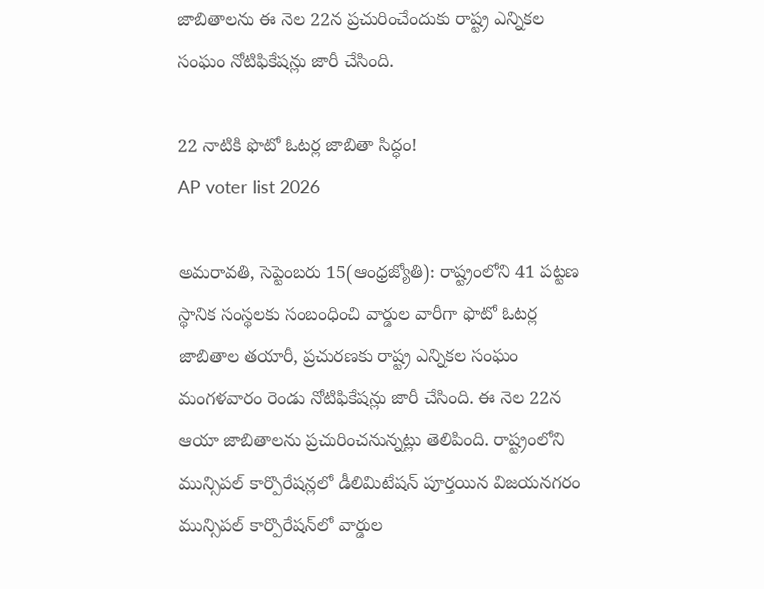జాబితాలను ఈ నెల 22న ప్రచురించేందుకు రాష్ట్ర ఎన్నికల సంఘం నోటిఫికేషన్లు జారీ చేసింది.

22 నాటికి ఫొటో ఓటర్ల జాబితా సిద్ధం!
AP voter list 2026

అమరావతి, సెప్టెంబరు 15(ఆంధ్రజ్యోతి): రాష్ట్రంలోని 41 పట్టణ స్థానిక సంస్థలకు సంబంధించి వార్డుల వారీగా ఫొటో ఓటర్ల జాబితాల తయారీ, ప్రచురణకు రాష్ట్ర ఎన్నికల సంఘం మంగళవారం రెండు నోటిఫికేషన్లు జారీ చేసింది. ఈ నెల 22న ఆయా జాబితాలను ప్రచురించనున్నట్లు తెలిపింది. రాష్ట్రంలోని మున్సిపల్‌ కార్పొరేషన్లలో డీలిమిటేషన్‌ పూర్తయిన విజయనగరం మున్సిపల్‌ కార్పొరేషన్‌లో వార్డుల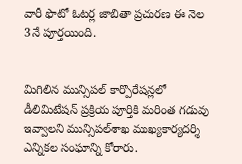వారీ ఫొటో ఓటర్ల జాబితా ప్రచురణ ఈ నెల 3నే పూర్తయింది.


మిగిలిన మున్సిపల్‌ కార్పొరేషన్లలో డీలిమిటేషన్‌ ప్రక్రియ పూర్తికి మరింత గడువు ఇవ్వాలని మున్సిపల్‌శాఖ ముఖ్యకార్యదర్శి ఎన్నికల సంఘాన్ని కోరారు.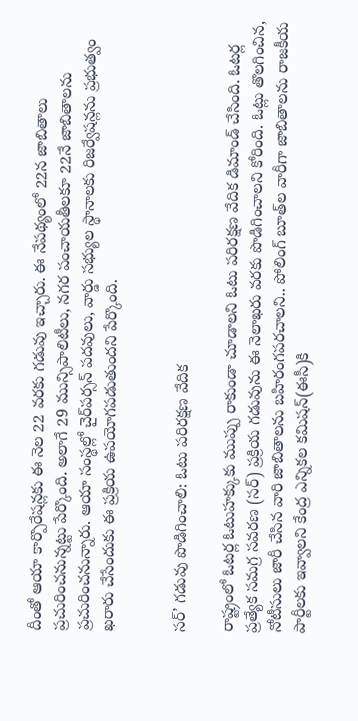దీంతో ఆయా కార్పొరేషన్లకు ఈ నెల 22 వరకు గడువు ఇచ్చారు. ఈ నేపథ్యంలో 22న జాబితాలు ప్రచురించనున్నట్టు పేర్కొంది. అలాగే 29 మున్సిపాలిటీలు, నగర పంచాయతీలకూ 22నే జాబితాలను ప్రచురించనున్నారు. ఆయా సంస్థల్లో చైర్‌పర్సన్‌ పదవులు, వార్డు సభ్యుల స్థానాలకు రిజర్వేషన్లను ప్రభుత్వం ఖరారు చేసేందుకు ఈ ప్రక్రియ ఉపయోగపడుతుందని పేర్కొంది.


సర్‌’ గడువు పొడిగించాలి: ఓటు పరిరక్షణ వేదిక

రాష్ట్రంలో ఓటర్ల ఓటుహక్కుకు ముప్పు రాకుండా చూడాలని ఓటు పరిరక్షణ వేదిక డిమాండ్‌ చేసింది. ఓటర్ల ప్రత్యేక సమగ్ర సవరణ (సర్‌) ప్రక్రియ గడువును ఈ నెలాఖరు వరకు పొడిగించాలని కోరింది. ఓట్లు తొలగించిన, నోటీసులు జారీ చేసిన వారి జాబితాలను బహిరంగపరచాలని.. పోలింగ్‌ బూత్‌ల వారీగా జాబితాలను రాజకీయ పార్టీలకు ఇవ్వాలని కేంద్ర ఎన్నికల కమిషన్‌(ఈసీ)కి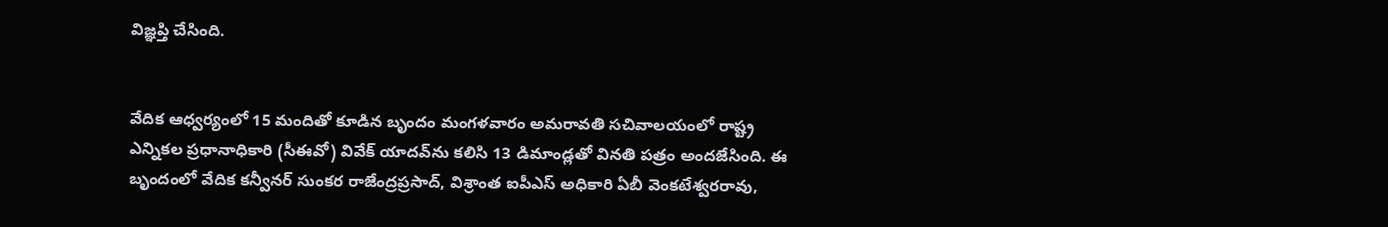విజ్ఞప్తి చేసింది.


వేదిక ఆధ్వర్యంలో 15 మందితో కూడిన బృందం మంగళవారం అమరావతి సచివాలయంలో రాష్ట్ర ఎన్నికల ప్రధానాధికారి (సీఈవో) వివేక్‌ యాదవ్‌ను కలిసి 13 డిమాండ్లతో వినతి పత్రం అందజేసింది. ఈ బృందంలో వేదిక కన్వీనర్‌ సుంకర రాజేంద్రప్రసాద్‌, విశ్రాంత ఐపీఎస్‌ అధికారి ఏబీ వెంకటేశ్వరరావు,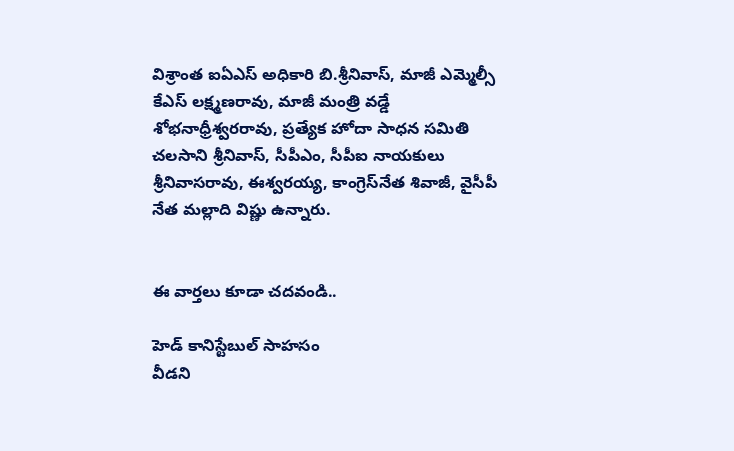విశ్రాంత ఐఏఎస్‌ అధికారి బి.శ్రీనివాస్‌, మాజీ ఎమ్మెల్సీ కేఎస్‌ లక్ష్మణరావు, మాజీ మంత్రి వడ్డే శోభనాధ్రీశ్వరరావు, ప్రత్యేక హోదా సాధన సమితి చలసాని శ్రీనివాస్‌, సీపీఎం, సీపీఐ నాయకులు శ్రీనివాసరావు, ఈశ్వరయ్య, కాంగ్రెస్‌నేత శివాజీ, వైసీపీ నేత మల్లాది విష్ణు ఉన్నారు.


ఈ వార్తలు కూడా చదవండి..

హెడ్‌ కానిస్టేబుల్‌ సాహసం
వీడని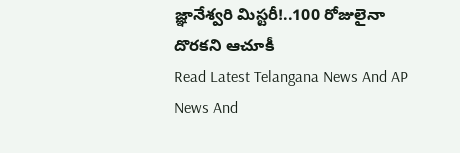జ్ఞానేశ్వరి మిస్టరీ!..100 రోజులైనా దొరకని ఆచూకీ
Read Latest Telangana News And AP News And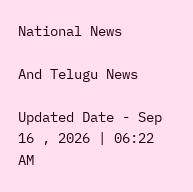National News

And Telugu News

Updated Date - Sep 16 , 2026 | 06:22 AM